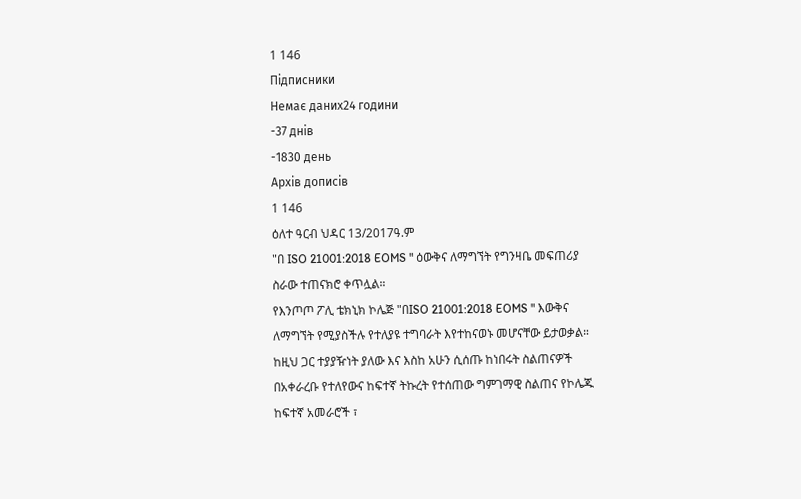1 146
Підписники
Немає даних24 години
-37 днів
-1830 день
Архів дописів
1 146
ዕለተ ዓርብ ህዳር 13/2017ዓ.ም
"በ ISO 21001:2018 EOMS " ዕውቅና ለማግኘት የግንዛቤ መፍጠሪያ ስራው ተጠናክሮ ቀጥሏል።
የእንጦጦ ፖሊ ቴክኒክ ኮሌጅ "በISO 21001:2018 EOMS " እውቅና ለማግኘት የሚያስችሉ የተለያዩ ተግባራት እየተከናወኑ መሆናቸው ይታወቃል። ከዚህ ጋር ተያያዥነት ያለው እና እስከ አሁን ሲሰጡ ከነበሩት ስልጠናዎች በአቀራረቡ የተለየውና ከፍተኛ ትኩረት የተሰጠው ግምገማዊ ስልጠና የኮሌጁ ከፍተኛ አመራሮች ፣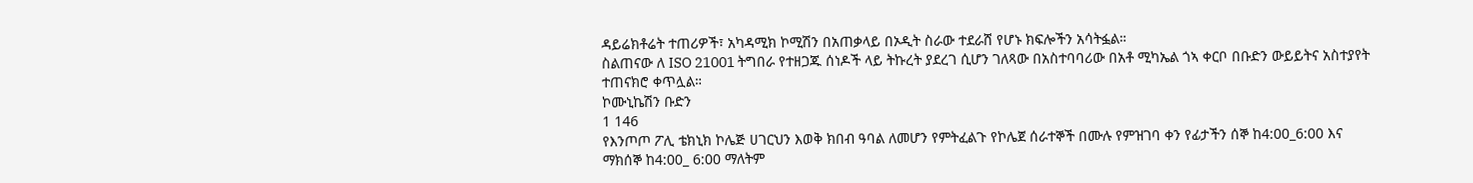ዳይሬክቶሬት ተጠሪዎች፣ አካዳሚክ ኮሚሽን በአጠቃላይ በኦዲት ስራው ተደራሸ የሆኑ ክፍሎችን አሳትፏል።
ስልጠናው ለ ISO 21001 ትግበራ የተዘጋጁ ሰነዶች ላይ ትኩረት ያደረገ ሲሆን ገለጻው በአስተባባሪው በአቶ ሚካኤል ጎኣ ቀርቦ በቡድን ውይይትና አስተያየት ተጠናክሮ ቀጥሏል።
ኮሙኒኬሽን ቡድን
1 146
የእንጦጦ ፖሊ ቴክኒክ ኮሌጅ ሀገርህን እወቅ ክበብ ዓባል ለመሆን የምትፈልጉ የኮሌጀ ሰራተኞች በሙሉ የምዝገባ ቀን የፊታችን ሰኞ ከ4:00_6:00 እና ማክሰኞ ከ4:00_ 6:00 ማለትም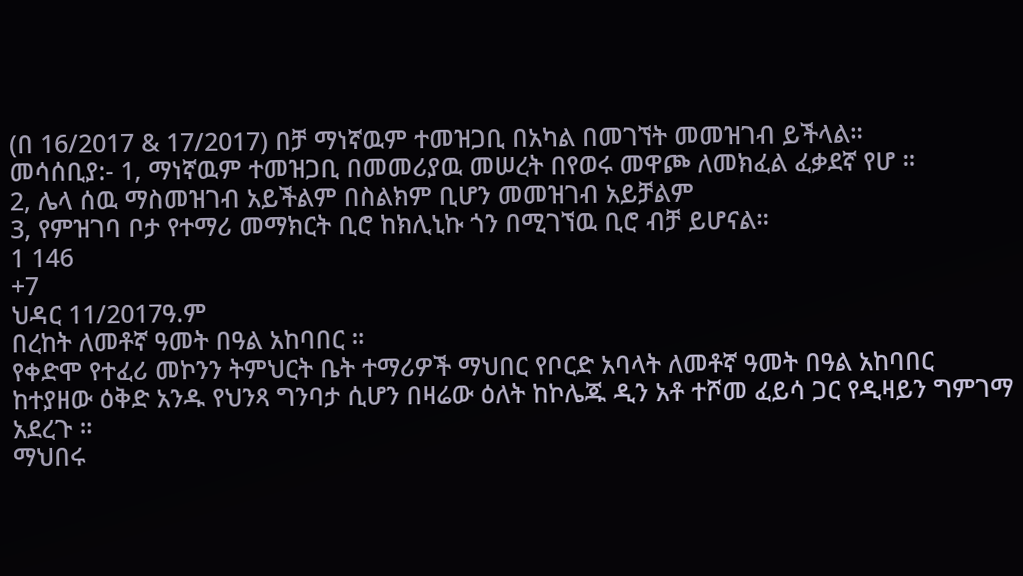(በ 16/2017 & 17/2017) በቻ ማነኛዉም ተመዝጋቢ በአካል በመገኘት መመዝገብ ይችላል።
መሳሰቢያ:- 1, ማነኛዉም ተመዝጋቢ በመመሪያዉ መሠረት በየወሩ መዋጮ ለመክፈል ፈቃደኛ የሆ ።
2, ሌላ ሰዉ ማስመዝገብ አይችልም በስልክም ቢሆን መመዝገብ አይቻልም
3, የምዝገባ ቦታ የተማሪ መማክርት ቢሮ ከክሊኒኩ ጎን በሚገኘዉ ቢሮ ብቻ ይሆናል።
1 146
+7
ህዳር 11/2017ዓ.ም
በረከት ለመቶኛ ዓመት በዓል አከባበር ።
የቀድሞ የተፈሪ መኮንን ትምህርት ቤት ተማሪዎች ማህበር የቦርድ አባላት ለመቶኛ ዓመት በዓል አከባበር ከተያዘው ዕቅድ አንዱ የህንጻ ግንባታ ሲሆን በዛሬው ዕለት ከኮሌጁ ዲን አቶ ተሾመ ፈይሳ ጋር የዲዛይን ግምገማ አደረጉ ።
ማህበሩ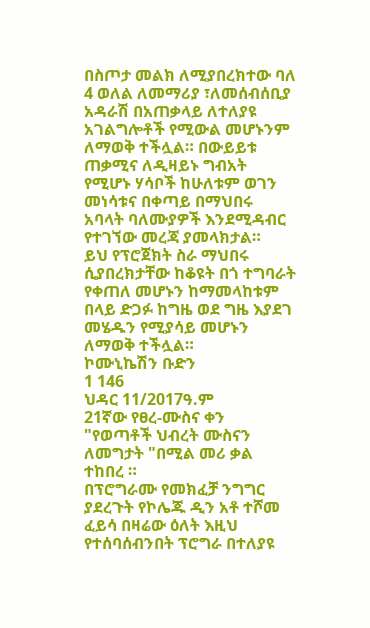በስጦታ መልክ ለሚያበረክተው ባለ 4 ወለል ለመማሪያ ፣ለመሰብሰቢያ አዳራሽ በአጠቃላይ ለተለያዩ አገልግሎቶች የሚውል መሆኑንም ለማወቅ ተችሏል። በውይይቱ ጠቃሚና ለዲዛይኑ ግብአት የሚሆኑ ሃሳቦች ከሁለቱም ወገን መነሳቱና በቀጣይ በማህበሩ አባላት ባለሙያዎች እንደሚዳብር የተገኘው መረጃ ያመላክታል።
ይህ የፕሮጀክት ስራ ማህበሩ ሲያበረክታቸው ከቆዩት በጎ ተግባራት የቀጠለ መሆኑን ከማመላከቱም በላይ ድጋፉ ከግዜ ወደ ግዜ እያደገ መሄዱን የሚያሳይ መሆኑን ለማወቅ ተችሏል።
ኮሙኒኬሽን ቡድን
1 146
ህዳር 11/2017ዓ.ም
21ኛው የፀረ-ሙስና ቀን "የወጣቶች ህብረት ሙስናን ለመግታት "በሚል መሪ ቃል ተከበረ ።
በፕሮግራሙ የመክፈቻ ንግግር ያደረጉት የኮሌጁ ዲን አቶ ተሾመ ፈይሳ በዛሬው ዕለት እዚህ የተሰባሰብንበት ፕሮግራ በተለያዩ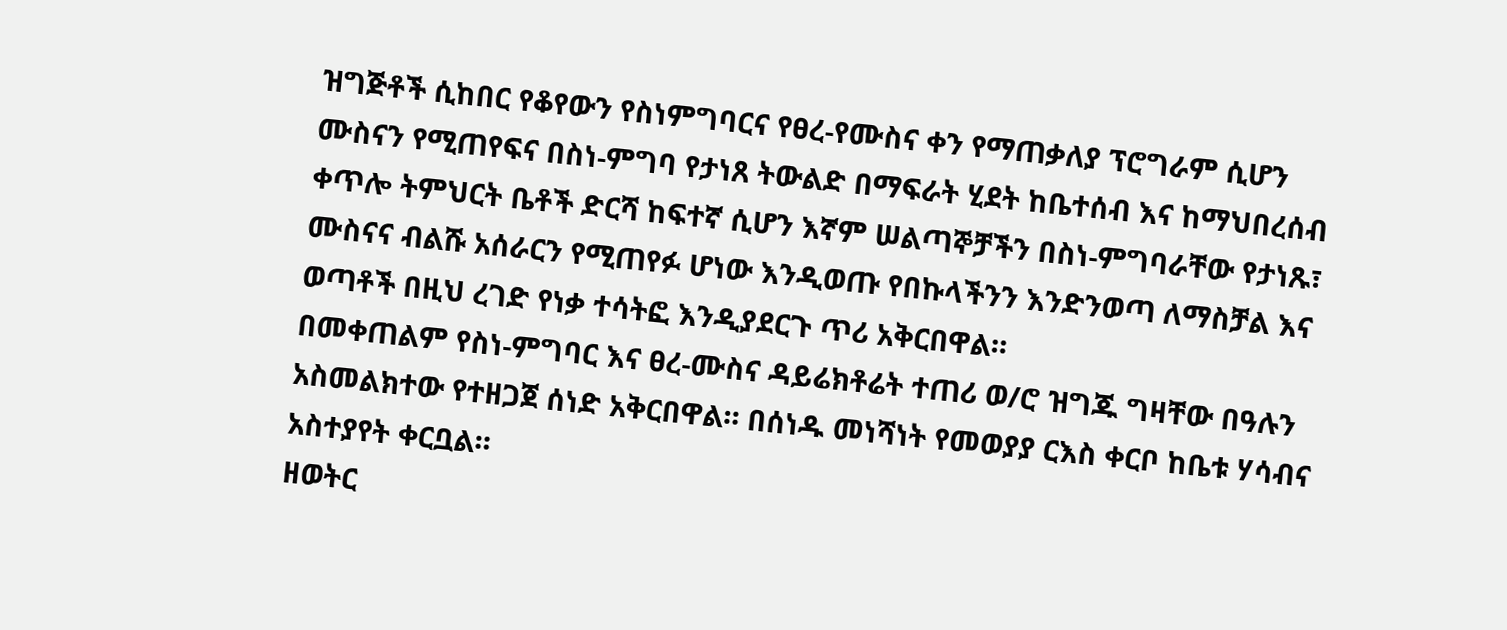ዝግጅቶች ሲከበር የቆየውን የስነምግባርና የፀረ-የሙስና ቀን የማጠቃለያ ፕሮግራም ሲሆን ሙስናን የሚጠየፍና በስነ-ምግባ የታነጸ ትውልድ በማፍራት ሂደት ከቤተሰብ እና ከማህበረሰብ ቀጥሎ ትምህርት ቤቶች ድርሻ ከፍተኛ ሲሆን እኛም ሠልጣኞቻችን በስነ-ምግባራቸው የታነጹ፣ ሙስናና ብልሹ አሰራርን የሚጠየፉ ሆነው እንዲወጡ የበኩላችንን እንድንወጣ ለማስቻል እና ወጣቶች በዚህ ረገድ የነቃ ተሳትፎ እንዲያደርጉ ጥሪ አቅርበዋል።
በመቀጠልም የስነ-ምግባር እና ፀረ-ሙስና ዳይሬክቶሬት ተጠሪ ወ/ሮ ዝግጁ ግዛቸው በዓሉን አስመልክተው የተዘጋጀ ሰነድ አቅርበዋል። በሰነዱ መነሻነት የመወያያ ርእስ ቀርቦ ከቤቱ ሃሳብና አስተያየት ቀርቧል።
ዘወትር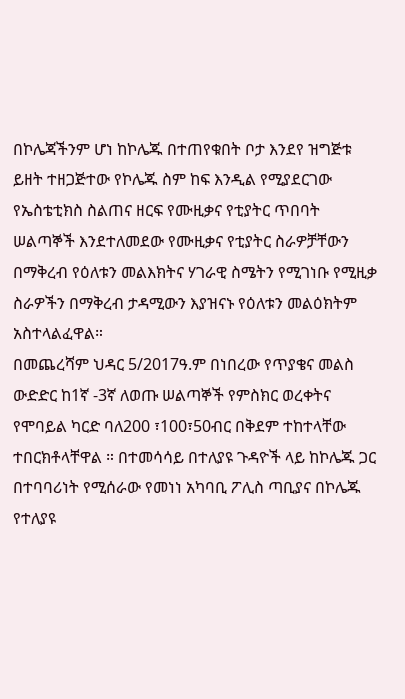በኮሌጃችንም ሆነ ከኮሌጁ በተጠየቁበት ቦታ እንደየ ዝግጅቱ ይዘት ተዘጋጅተው የኮሌጁ ስም ከፍ እንዲል የሚያደርገው የኤስቴቲክስ ስልጠና ዘርፍ የሙዚቃና የቲያትር ጥበባት ሠልጣኞች እንደተለመደው የሙዚቃና የቲያትር ስራዎቻቸውን በማቅረብ የዕለቱን መልእክትና ሃገራዊ ስሜትን የሚገነቡ የሚዚቃ ስራዎችን በማቅረብ ታዳሚውን እያዝናኑ የዕለቱን መልዕክትም አስተላልፈዋል።
በመጨረሻም ህዳር 5/2017ዓ.ም በነበረው የጥያቄና መልስ ውድድር ከ1ኛ -3ኛ ለወጡ ሠልጣኞች የምስክር ወረቀትና የሞባይል ካርድ ባለ200 ፣100፣50ብር በቅደም ተከተላቸው ተበርክቶላቸዋል ። በተመሳሳይ በተለያዩ ጉዳዮች ላይ ከኮሌጁ ጋር በተባባሪነት የሚሰራው የመነነ አካባቢ ፖሊስ ጣቢያና በኮሌጁ የተለያዩ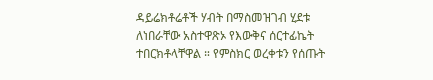ዳይሬክቶሬቶች ሃብት በማስመዝገብ ሂደቱ ለነበራቸው አስተዋጽኦ የእውቅና ሰርተፊኬት ተበርክቶላቸዋል ። የምስክር ወረቀቱን የሰጡት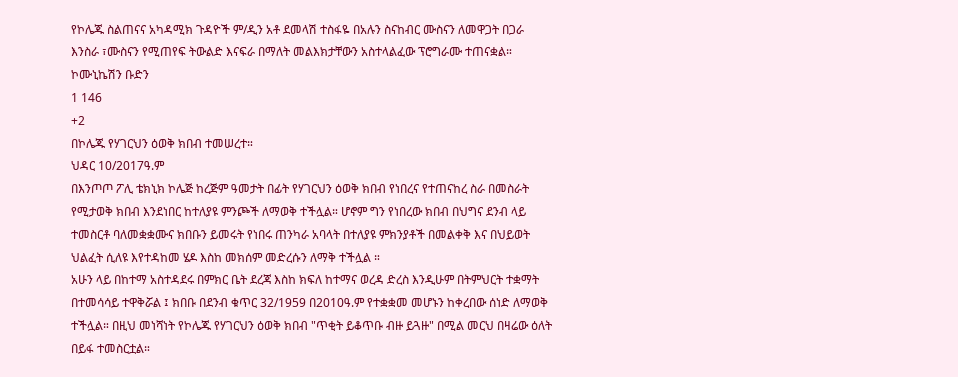የኮሌጁ ስልጠናና አካዳሚክ ጉዳዮች ም/ዲን አቶ ደመላሽ ተስፋዬ በአሉን ስናከብር ሙስናን ለመዋጋት በጋራ እንስራ ፣ሙስናን የሚጠየፍ ትውልድ እናፍራ በማለት መልእክታቸውን አስተላልፈው ፕሮግራሙ ተጠናቋል።
ኮሙኒኬሽን ቡድን
1 146
+2
በኮሌጁ የሃገርህን ዕወቅ ክበብ ተመሠረተ።
ህዳር 10/2017ዓ.ም
በእንጦጦ ፖሊ ቴክኒክ ኮሌጅ ከረጅም ዓመታት በፊት የሃገርህን ዕወቅ ክበብ የነበረና የተጠናከረ ስራ በመስራት የሚታወቅ ክበብ እንደነበር ከተለያዩ ምንጮች ለማወቅ ተችሏል። ሆኖም ግን የነበረው ክበብ በህግና ደንብ ላይ ተመስርቶ ባለመቋቋሙና ክበቡን ይመሩት የነበሩ ጠንካራ አባላት በተለያዩ ምክንያቶች በመልቀቅ እና በህይወት ህልፈት ሲለዩ እየተዳከመ ሄዶ እስከ መክሰም መድረሱን ለማቅ ተችሏል ።
አሁን ላይ በከተማ አስተዳደሩ በምክር ቤት ደረጃ እስከ ክፍለ ከተማና ወረዳ ድረስ እንዲሁም በትምህርት ተቋማት በተመሳሳይ ተዋቅሯል ፤ ክበቡ በደንብ ቁጥር 32/1959 በ2010ዓ.ም የተቋቋመ መሆኑን ከቀረበው ሰነድ ለማወቅ ተችሏል። በዚህ መነሻነት የኮሌጁ የሃገርህን ዕወቅ ክበብ "ጥቂት ይቆጥቡ ብዙ ይጓዙ" በሚል መርህ በዛሬው ዕለት በይፋ ተመስርቷል።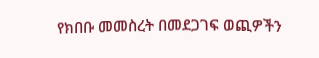የክበቡ መመስረት በመደጋገፍ ወጪዎችን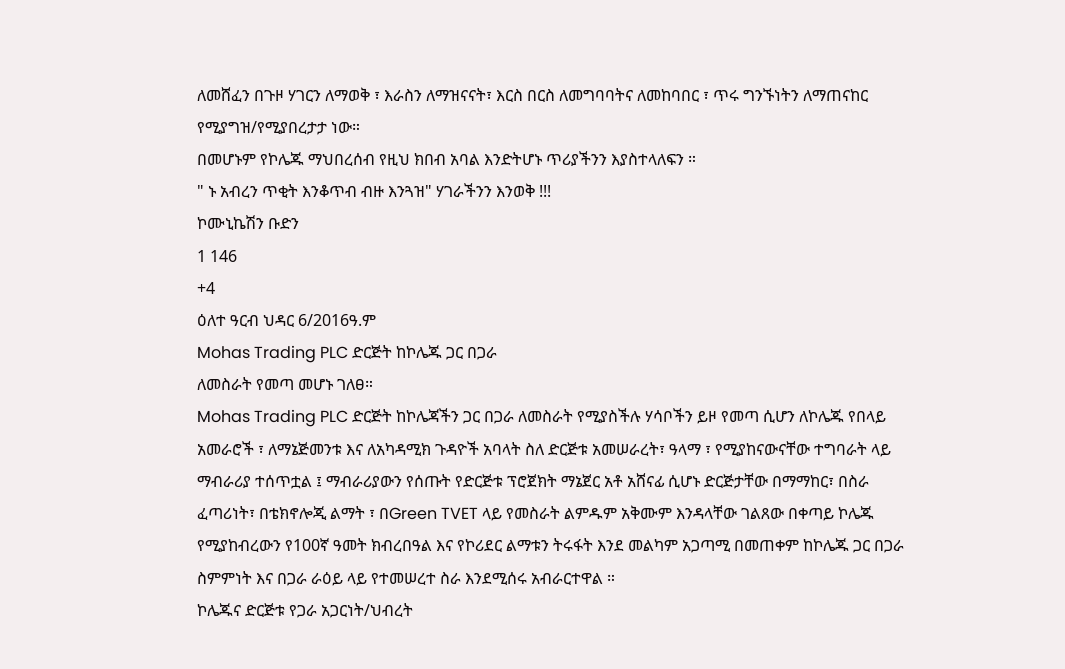ለመሸፈን በጉዞ ሃገርን ለማወቅ ፣ እራስን ለማዝናናት፣ እርስ በርስ ለመግባባትና ለመከባበር ፣ ጥሩ ግንኙነትን ለማጠናከር የሚያግዝ/የሚያበረታታ ነው።
በመሆኑም የኮሌጁ ማህበረሰብ የዚህ ክበብ አባል እንድትሆኑ ጥሪያችንን እያስተላለፍን ።
" ኑ አብረን ጥቂት እንቆጥብ ብዙ እንጓዝ" ሃገራችንን እንወቅ !!!
ኮሙኒኬሽን ቡድን
1 146
+4
ዕለተ ዓርብ ህዳር 6/2016ዓ.ም
Mohas Trading PLC ድርጅት ከኮሌጁ ጋር በጋራ
ለመስራት የመጣ መሆኑ ገለፀ።
Mohas Trading PLC ድርጅት ከኮሌጃችን ጋር በጋራ ለመስራት የሚያስችሉ ሃሳቦችን ይዞ የመጣ ሲሆን ለኮሌጁ የበላይ አመራሮች ፣ ለማኔጅመንቱ እና ለአካዳሚክ ጉዳዮች አባላት ስለ ድርጅቱ አመሠራረት፣ ዓላማ ፣ የሚያከናውናቸው ተግባራት ላይ ማብራሪያ ተሰጥቷል ፤ ማብራሪያውን የሰጡት የድርጅቱ ፕሮጀክት ማኔጀር አቶ አሸናፊ ሲሆኑ ድርጅታቸው በማማከር፣ በስራ ፈጣሪነት፣ በቴክኖሎጂ ልማት ፣ በGreen TVET ላይ የመስራት ልምዱም አቅሙም እንዳላቸው ገልጸው በቀጣይ ኮሌጁ የሚያከብረውን የ100ኛ ዓመት ክብረበዓል እና የኮሪደር ልማቱን ትሩፋት እንደ መልካም አጋጣሚ በመጠቀም ከኮሌጁ ጋር በጋራ ስምምነት እና በጋራ ራዕይ ላይ የተመሠረተ ስራ እንደሚሰሩ አብራርተዋል ።
ኮሌጁና ድርጅቱ የጋራ አጋርነት/ህብረት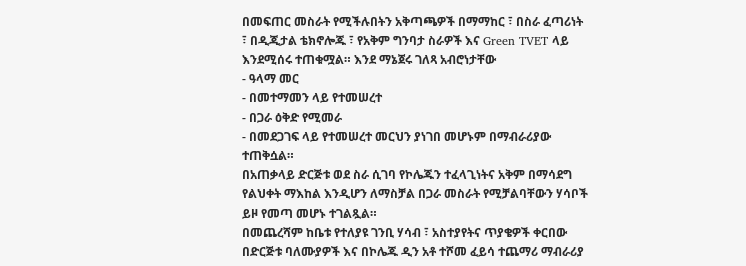በመፍጠር መስራት የሚችሉበትን አቅጣጫዎች በማማከር ፣ በስራ ፈጣሪነት ፣ በዲጂታል ቴክኖሎጁ ፣ የአቅም ግንባታ ስራዎች እና Green TVET ላይ እንደሚሰሩ ተጠቁሟል። እንደ ማኔጀሩ ገለጻ አብሮነታቸው
- ዓላማ መር
- በመተማመን ላይ የተመሠረተ
- በጋራ ዕቅድ የሚመራ
- በመደጋገፍ ላይ የተመሠረተ መርህን ያነገበ መሆኑም በማብራሪያው ተጠቅሷል።
በአጠቃላይ ድርጅቱ ወደ ስራ ሲገባ የኮሌጁን ተፈላጊነትና አቅም በማሳደግ የልህቀት ማእከል እንዲሆን ለማስቻል በጋራ መስራት የሚቻልባቸውን ሃሳቦች ይዞ የመጣ መሆኑ ተገልጿል።
በመጨረሻም ከቤቱ የተለያዩ ገንቢ ሃሳብ ፣ አስተያየትና ጥያቄዎች ቀርበው በድርጅቱ ባለሙያዎች እና በኮሌጁ ዲን አቶ ተሾመ ፈይሳ ተጨማሪ ማብራሪያ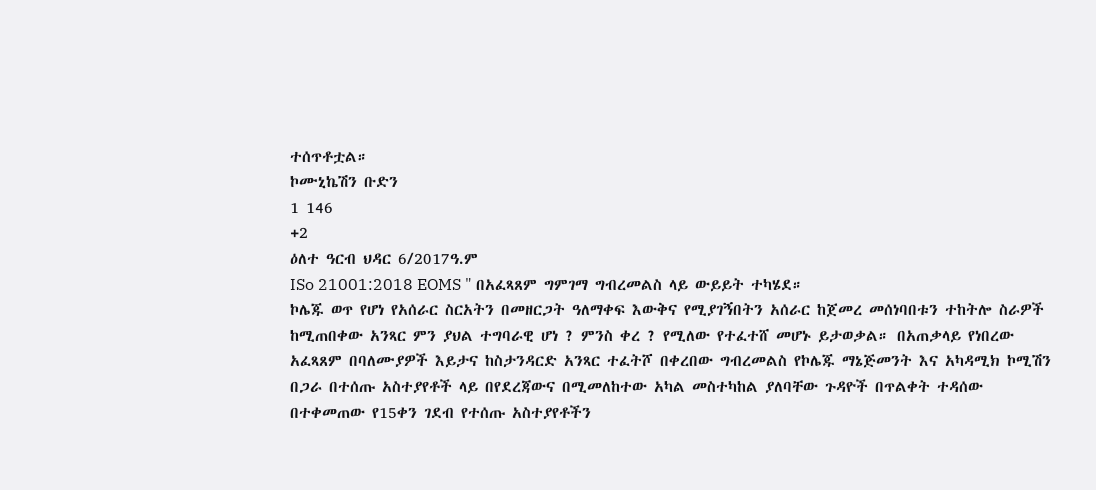ተሰጥቶቷል።
ኮሙኒኬሽን ቡድን
1 146
+2
ዕለተ ዓርብ ህዳር 6/2017ዓ.ም
ISo 21001:2018 EOMS " በአፈጻጸም ግምገማ ግብረመልስ ላይ ውይይት ተካሄደ።
ኮሌጁ ወጥ የሆነ የአሰራር ስርአትን በመዘርጋት ዓለማቀፍ እውቅና የሚያገኝበትን አሰራር ከጀመረ መሰነባበቱን ተከትሎ ስራዎች ከሚጠበቀው አንጻር ምን ያህል ተግባራዊ ሆነ ? ምንስ ቀረ ? የሚለው የተፈተሸ መሆኑ ይታወቃል። በአጠቃላይ የነበረው አፈጻጸም በባለሙያዎች እይታና ከስታንዳርድ አንጻር ተፈትሾ በቀረበው ግብረመልስ የኮሌጁ ማኔጅመንት እና አካዳሚክ ኮሚሽን በጋራ በተሰጡ አስተያየቶች ላይ በየደረጃውና በሚመለከተው አካል መስተካከል ያለባቸው ጉዳዮች በጥልቀት ተዳሰው በተቀመጠው የ15ቀን ገደብ የተሰጡ አስተያየቶችን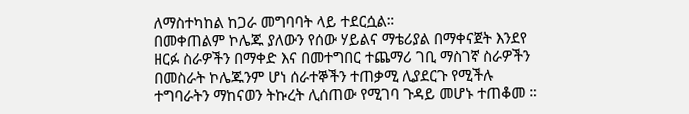ለማስተካከል ከጋራ መግባባት ላይ ተደርሷል።
በመቀጠልም ኮሌጁ ያለውን የሰው ሃይልና ማቴሪያል በማቀናጀት እንደየ ዘርፉ ስራዎችን በማቀድ እና በመተግበር ተጨማሪ ገቢ ማስገኛ ስራዎችን በመስራት ኮሌጁንም ሆነ ሰራተኞችን ተጠቃሚ ሊያደርጉ የሚችሉ ተግባራትን ማከናወን ትኩረት ሊሰጠው የሚገባ ጉዳይ መሆኑ ተጠቆመ ።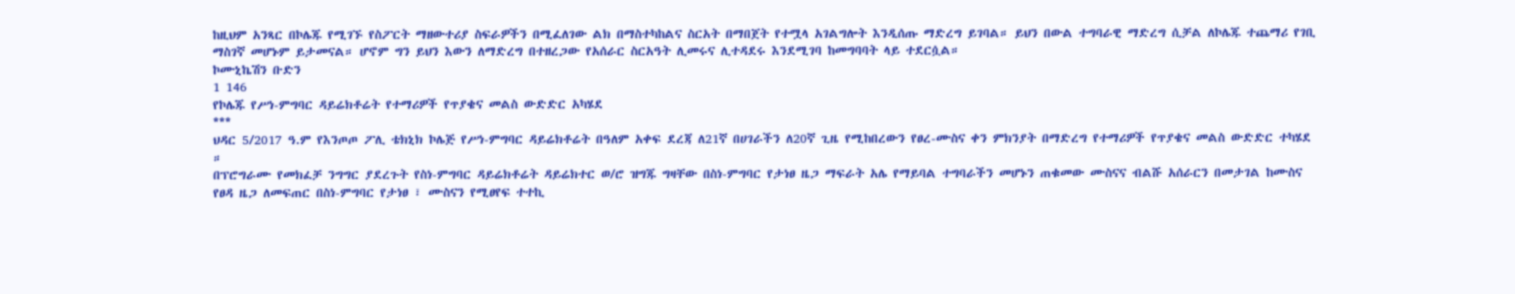ከዚህም አንጻር በኮሌጁ የሚገኙ የስፖርት ማዘውተሪያ ስፍራዎችን በሚፈለገው ልክ በማስተካከልና ስርአት በማበጀት የተሟላ አገልግሎት እንዲሰጡ ማድረግ ይገባል። ይህን በውል ተግባራዊ ማድረግ ሲቻል ለኮሌጁ ተጨማሪ የገቢ ማስገኛ መሆኑም ይታመናል። ሆኖም ግን ይህን እውን ለማድረግ በተዘረጋው የአሰራር ስርአዓት ሊመሩና ሊተዳደሩ እንደሚገባ ከመግባባት ላይ ተደርሷል።
ኮሙኒኬሽን ቡድን
1 146
የኮሌጁ የሥነ-ምግባር ዳይሬክቶሬት የተማሪዎች የጥያቄና መልስ ውድድር አካሄደ
***
ህዳር 5/2017 ዓ.ም የእንጦጦ ፖሊ ቴክኒክ ኮሌጅ የሥነ-ምግባር ዳይሬክቶሬት በዓለም አቀፍ ደረጃ ለ21ኛ በሀገራችን ለ20ኛ ጊዜ የሚከበረውን የፀረ-ሙስና ቀን ምክንያት በማድረግ የተማሪዎች የጥያቄና መልስ ውድድር ተካሄደ ።
በፕሮግራሙ የመክፈቻ ንግግር ያደረጉት የስነ-ምግባር ዳይሬክቶሬት ዳይሬክተር ወ/ሮ ዝግጁ ግዛቸው በስነ-ምግባር የታነፀ ዜጋ ማፍራት አሌ የማይባል ተግባራችን መሆኑን ጠቁመው ሙስናና ብልሹ አሰራርን በመታገል ከሙስና የፀዳ ዜጋ ለመፍጠር በስነ-ምግባር የታነፀ ፣ ሙስናን የሚፀየፍ ተተኪ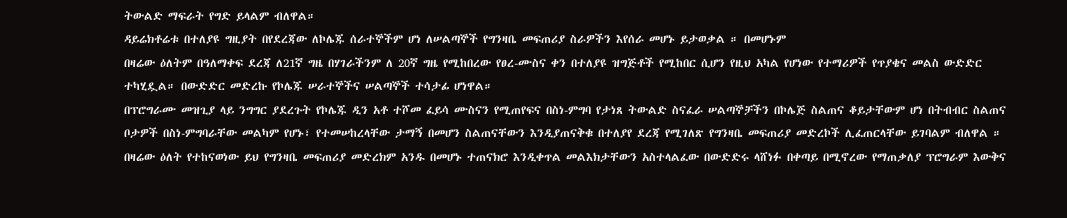ትውልድ ማፍራት የግድ ይላልም ብለዋል።
ዳይሬክቶሬቱ በተለያዩ ግዚያት በየደረጃው ለኮሌጁ ሰራተኞችም ሆነ ለሠልጣኞች የግንዛቤ መፍጠሪያ ስራዎችን እየሰራ መሆኑ ይታወቃል ። በመሆኑም
በዛሬው ዕለትም በዓለማቀፍ ደረጃ ለ21ኛ ግዜ በሃገራችንም ለ 20ኛ ግዜ የሚከበረው የፀረ-ሙስና ቀን በተለያዩ ዝግጅቶች የሚከበር ሲሆን የዚህ አካል የሆነው የተማሪዎች የጥያቄና መልስ ውድድር ተካሂዷል። በውድድር መድረኩ የኮሌጁ ሠራተኞችና ሠልጣኞች ተሳታፊ ሆነዋል።
በፕሮግራሙ መዝጊያ ላይ ንግግር ያደረጉት የኮሌጁ ዲን አቶ ተሾመ ፈይሳ ሙስናን የሚጠየፍና በስነ-ምግባ የታነጸ ትውልድ ስናፈራ ሠልጣኞቻችን በኮሌጅ ስልጠና ቆይታቸውም ሆነ በትብብር ስልጠና ቦታዎች በስነ-ምግባራቸው መልካም የሆኑ፣ የተመሠከረላቸው ታማኝ በመሆን ስልጠናቸውን እንዲያጠናቅቁ በተለያየ ደረጃ የሚገለጽ የግንዛቤ መፍጠሪያ መድረኮች ሊፈጠርላቸው ይገባልም ብለዋል ። በዛሬው ዕለት የተከናወነው ይህ የግንዛቤ መፍጠሪያ መድረክም አንዱ በመሆኑ ተጠናክሮ እንዲቀጥል መልእክታቸውን አስተላልፈው በውድድሩ ላሸነፉ በቀጣይ በሚኖረው የማጠቃለያ ፕሮግራም እውቅና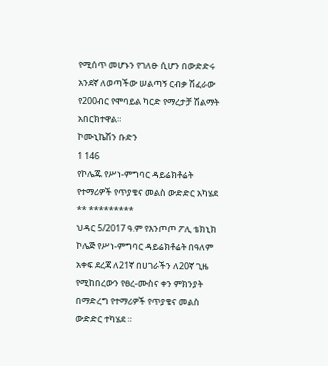የሚሰጥ መሆኑን የገለፁ ሲሆን በውድድሩ አንደኛ ለወጣችው ሠልጣኝ ርብቃ ሽፈራው የ200ብር የሞባይል ካርድ የማረታቻ ሽልማት አበርክተዋል።
ኮሙኒኬሽን ቡድን
1 146
የኮሌጁ የሥነ-ምግባር ዳይሬክቶሬት የተማሪዎች የጥያቄና መልስ ውድድር አካሄደ
** *********
ህዳር 5/2017 ዓ.ም የእንጦጦ ፖሊ ቴክኒክ ኮሌጅ የሥነ-ምግባር ዳይሬክቶሬት በዓለም አቀፍ ደረጃ ለ21ኛ በሀገራችን ለ20ኛ ጊዜ የሚከበረውን የፀረ-ሙስና ቀን ምክንያት በማድረግ የተማሪዎች የጥያቄና መልስ ውድድር ተካሄደ ።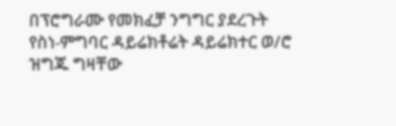በፕሮግራሙ የመክፈቻ ንግግር ያደረጉት የስነ-ምግባር ዳይሬክቶሬት ዳይሬክተር ወ/ሮ ዝግጁ ግዛቸው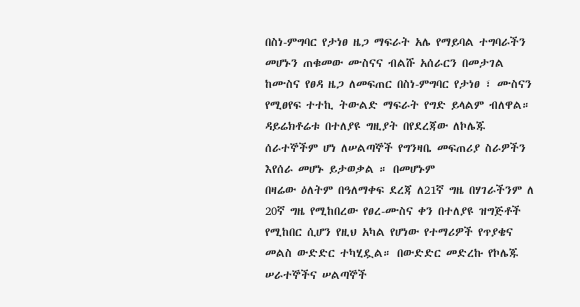በስነ-ምግባር የታነፀ ዜጋ ማፍራት አሌ የማይባል ተግባራችን መሆኑን ጠቁመው ሙስናና ብልሹ አሰራርን በመታገል ከሙስና የፀዳ ዜጋ ለመፍጠር በስነ-ምግባር የታነፀ ፣ ሙስናን የሚፀየፍ ተተኪ ትውልድ ማፍራት የግድ ይላልም ብለዋል።
ዳይሬክቶሬቱ በተለያዩ ግዚያት በየደረጃው ለኮሌጁ ሰራተኞችም ሆነ ለሠልጣኞች የግንዛቤ መፍጠሪያ ስራዎችን እየሰራ መሆኑ ይታወቃል ። በመሆኑም
በዛሬው ዕለትም በዓለማቀፍ ደረጃ ለ21ኛ ግዜ በሃገራችንም ለ 20ኛ ግዜ የሚከበረው የፀረ-ሙስና ቀን በተለያዩ ዝግጅቶች የሚከበር ሲሆን የዚህ አካል የሆነው የተማሪዎች የጥያቄና መልስ ውድድር ተካሂዷል። በውድድር መድረኩ የኮሌጁ ሠራተኞችና ሠልጣኞች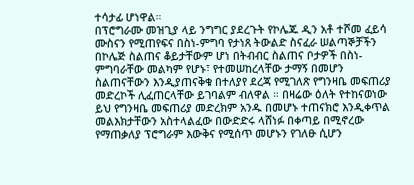ተሳታፊ ሆነዋል።
በፕሮግራሙ መዝጊያ ላይ ንግግር ያደረጉት የኮሌጁ ዲን አቶ ተሾመ ፈይሳ ሙስናን የሚጠየፍና በስነ-ምግባ የታነጸ ትውልድ ስናፈራ ሠልጣኞቻችን በኮሌጅ ስልጠና ቆይታቸውም ሆነ በትብብር ስልጠና ቦታዎች በስነ-ምግባራቸው መልካም የሆኑ፣ የተመሠከረላቸው ታማኝ በመሆን ስልጠናቸውን እንዲያጠናቅቁ በተለያየ ደረጃ የሚገለጽ የግንዛቤ መፍጠሪያ መድረኮች ሊፈጠርላቸው ይገባልም ብለዋል ። በዛሬው ዕለት የተከናወነው ይህ የግንዛቤ መፍጠሪያ መድረክም አንዱ በመሆኑ ተጠናክሮ እንዲቀጥል መልእክታቸውን አስተላልፈው በውድድሩ ላሸነፉ በቀጣይ በሚኖረው የማጠቃለያ ፕሮግራም እውቅና የሚሰጥ መሆኑን የገለፁ ሲሆን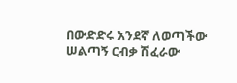በውድድሩ አንደኛ ለወጣችው ሠልጣኝ ርብቃ ሽፈራው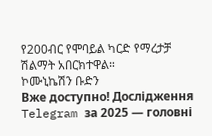የ200ብር የሞባይል ካርድ የማረታቻ ሽልማት አበርክተዋል።
ኮሙኒኬሽን ቡድን
Вже доступно! Дослідження Telegram за 2025 — головні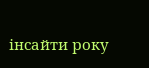інсайти року